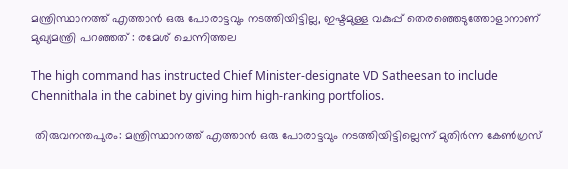മന്ത്രിസ്ഥാനത്ത് എത്താൻ ഒരു പോരാട്ടവും നടത്തിയിട്ടില്ല, ഇഷ്ടമുള്ള വകുപ്പ് തെരഞ്ഞെടുത്തോളാനാണ് മുഖ്യമന്ത്രി പറഞ്ഞത് : രമേശ് ചെന്നിത്തല

The high command has instructed Chief Minister-designate VD Satheesan to include Chennithala in the cabinet by giving him high-ranking portfolios.

 തിരുവനന്തപുരം: മന്ത്രിസ്ഥാനത്ത് എത്താൻ ഒരു പോരാട്ടവും നടത്തിയിട്ടില്ലെന്ന് മുതിർന്ന കേൺഗ്രസ്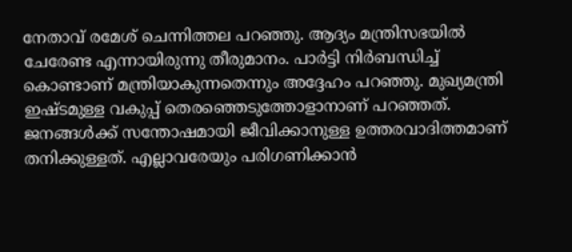നേതാവ് രമേശ് ചെന്നിത്തല പറഞ്ഞു. ആദ്യം മന്ത്രിസഭയിൽ ചേരേണ്ട എന്നായിരുന്നു തീരുമാനം. പാർട്ടി നിർബന്ധിച്ച് കൊണ്ടാണ് മന്ത്രിയാകുന്നതെന്നും അദ്ദേഹം പറഞ്ഞു. മുഖ്യമന്ത്രി ഇഷ്ടമുള്ള വകുപ്പ് തെരഞ്ഞെടുത്തോളാനാണ് പറഞ്ഞത്. ജനങ്ങൾക്ക് സന്തോഷമായി ജീവിക്കാനുള്ള ഉത്തരവാദിത്തമാണ് തനിക്കുള്ളത്. എല്ലാവരേയും പരിഗണിക്കാൻ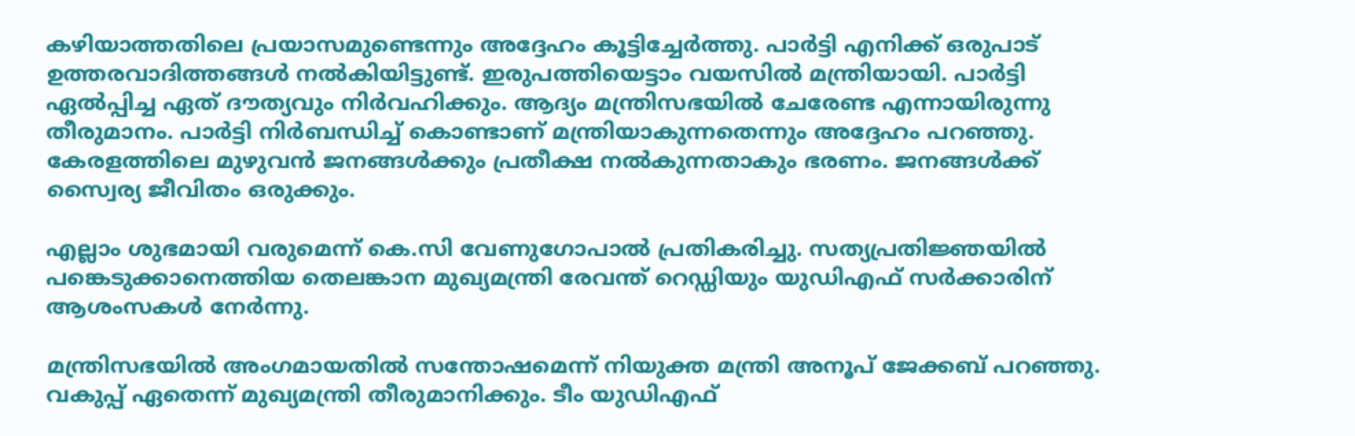കഴിയാത്തതിലെ പ്രയാസമുണ്ടെന്നും അദ്ദേഹം കൂട്ടിച്ചേര്‍ത്തു. പാർട്ടി എനിക്ക് ഒരുപാട് ഉത്തരവാദിത്തങ്ങൾ നൽകിയിട്ടുണ്ട്. ഇരുപത്തിയെട്ടാം വയസിൽ മന്ത്രിയായി. പാർട്ടി ഏൽപ്പിച്ച ഏത് ദൗത്യവും നിർവഹിക്കും. ആദ്യം മന്ത്രിസഭയിൽ ചേരേണ്ട എന്നായിരുന്നു തീരുമാനം. പാർട്ടി നിർബന്ധിച്ച് കൊണ്ടാണ് മന്ത്രിയാകുന്നതെന്നും അദ്ദേഹം പറഞ്ഞു. കേരളത്തിലെ മുഴുവൻ ജനങ്ങൾക്കും പ്രതീക്ഷ നൽകുന്നതാകും ഭരണം. ജനങ്ങൾക്ക് സ്വൈര്യ ജീവിതം ഒരുക്കും.

എല്ലാം ശുഭമായി വരുമെന്ന് കെ.സി വേണുഗോപാൽ പ്രതികരിച്ചു. സത്യപ്രതിജ്ഞയിൽ പങ്കെടുക്കാനെത്തിയ തെലങ്കാന മുഖ്യമന്ത്രി രേവന്ത് റെഡ്ഡിയും യുഡിഎഫ് സര്‍ക്കാരിന് ആശംസകൾ നേര്‍ന്നു.

മന്ത്രിസഭയിൽ അംഗമായതിൽ സന്തോഷമെന്ന് നിയുക്ത മന്ത്രി അനൂപ് ജേക്കബ് പറഞ്ഞു. വകുപ്പ് ഏതെന്ന് മുഖ്യമന്ത്രി തീരുമാനിക്കും. ടീം യുഡിഎഫ്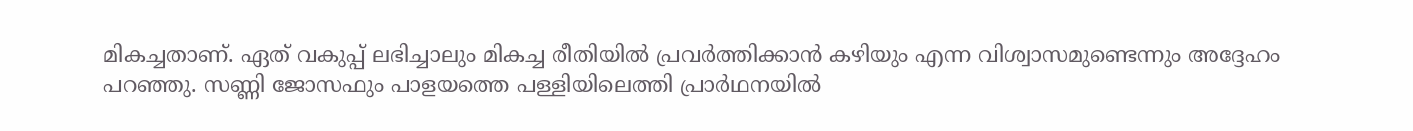മികച്ചതാണ്. ഏത് വകുപ്പ് ലഭിച്ചാലും മികച്ച രീതിയിൽ പ്രവർത്തിക്കാൻ കഴിയും എന്ന വിശ്വാസമുണ്ടെന്നും അദ്ദേഹം പറഞ്ഞു. സണ്ണി ജോസഫും പാളയത്തെ പള്ളിയിലെത്തി പ്രാര്‍ഥനയിൽ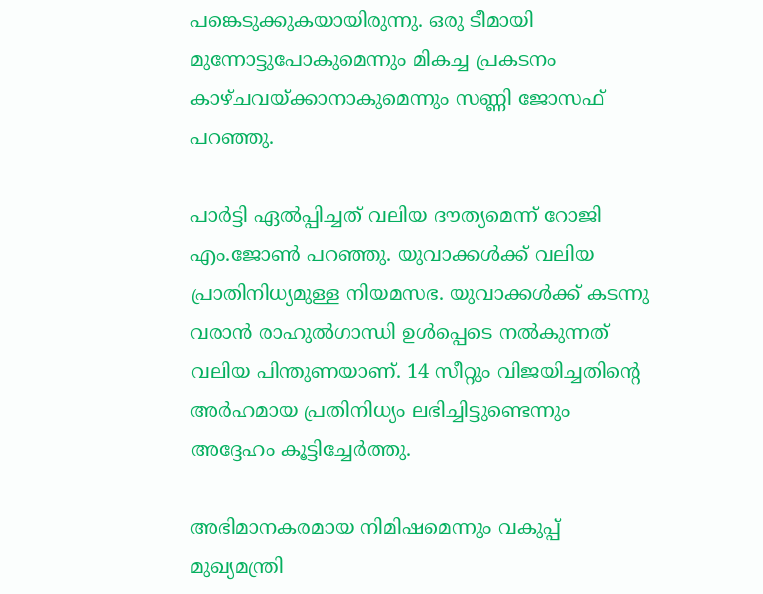പങ്കെടുക്കുകയായിരുന്നു. ഒരു ടീമായി മുന്നോട്ടുപോകുമെന്നും മികച്ച പ്രകടനം കാഴ്ചവയ്ക്കാനാകുമെന്നും സണ്ണി ജോസഫ് പറഞ്ഞു.

പാർട്ടി ഏൽപ്പിച്ചത് വലിയ ദൗത്യമെന്ന് റോജി എം.ജോൺ പറഞ്ഞു. യുവാക്കൾക്ക് വലിയ പ്രാതിനിധ്യമുള്ള നിയമസഭ. യുവാക്കൾക്ക് കടന്നു വരാൻ രാഹുൽഗാന്ധി ഉൾപ്പെടെ നൽകുന്നത് വലിയ പിന്തുണയാണ്. 14 സീറ്റും വിജയിച്ചതിന്റെ അർഹമായ പ്രതിനിധ്യം ലഭിച്ചിട്ടുണ്ടെന്നും അദ്ദേഹം കൂട്ടിച്ചേര്‍ത്തു.

അഭിമാനകരമായ നിമിഷമെന്നും വകുപ്പ് മുഖ്യമന്ത്രി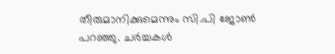തീരുമാനിക്കുമെന്നും സി.പി ജോൺ പറഞ്ഞു. ചർച്ചകൾ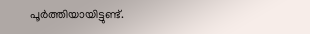പൂർത്തിയായിട്ടുണ്ട്.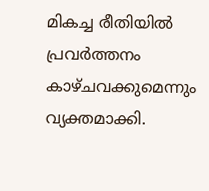മികച്ച രീതിയിൽ പ്രവർത്തനം കാഴ്ചവക്കുമെന്നും വ്യക്തമാക്കി.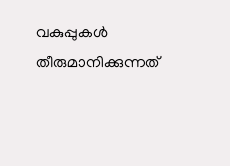വകുപ്പുകൾ തീരുമാനിക്കുന്നത്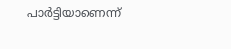പാര്‍ട്ടിയാണെന്ന്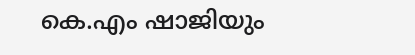കെ.എം ഷാജിയും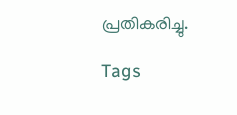പ്രതികരിച്ചു.

Tags